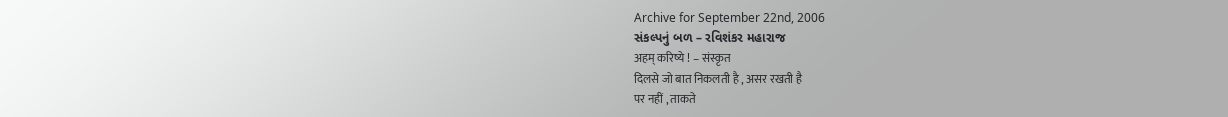Archive for September 22nd, 2006
સંકલ્પનું બળ – રવિશંકર મહારાજ
अहम् करिष्ये ! – संस्कृत
दिलसे जो बात निकलती है , असर रखती है
पर नहीं , ताकते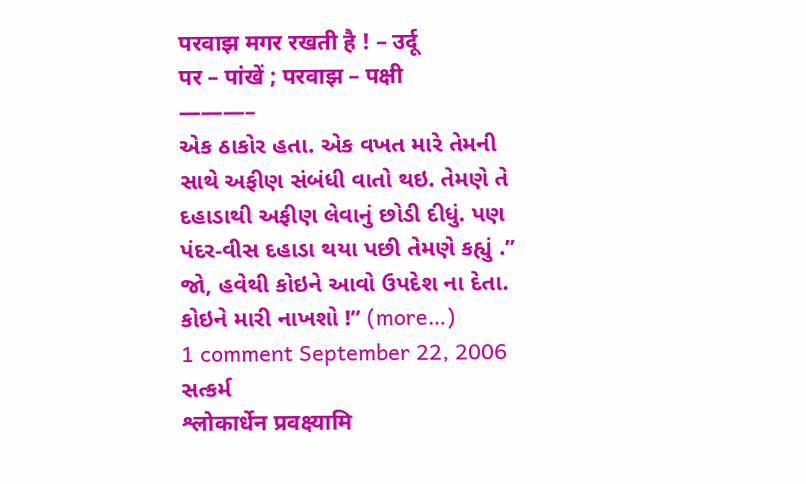परवाझ मगर रखती है ! – उर्दू
पर – पांखें ; परवाझ – पक्षी
———–
એક ઠાકોર હતા. એક વખત મારે તેમની સાથે અફીણ સંબંધી વાતો થઇ. તેમણે તે દહાડાથી અફીણ લેવાનું છોડી દીધું. પણ પંદર-વીસ દહાડા થયા પછી તેમણે કહ્યું .” જો, હવેથી કોઇને આવો ઉપદેશ ના દેતા. કોઇને મારી નાખશો !” (more…)
1 comment September 22, 2006
સત્કર્મ
श्लोकार्धेन प्रवक्ष्यामि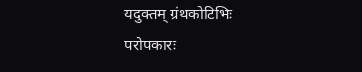यदुक्तम् ग्रंथकोटिभिः
परोपकारः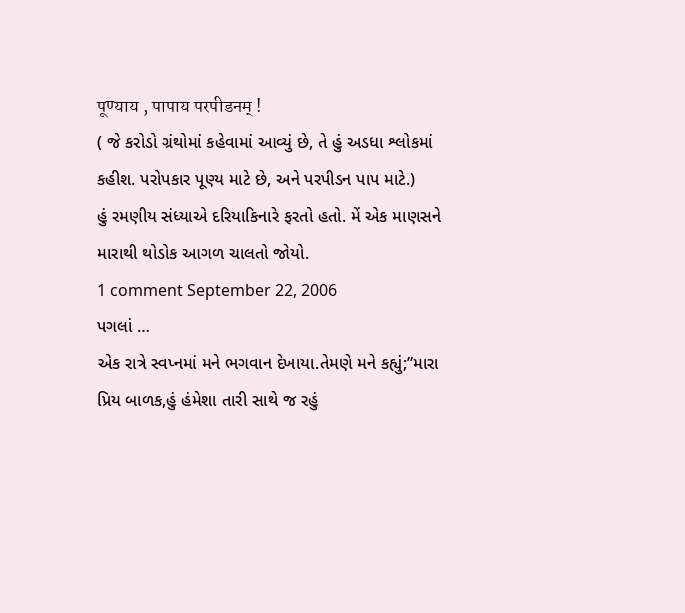पूण्याय , पापाय परपीडनम् !
( જે કરોડો ગ્રંથોમાં કહેવામાં આવ્યું છે, તે હું અડધા શ્લોકમાં કહીશ. પરોપકાર પૂણ્ય માટે છે, અને પરપીડન પાપ માટે.)
હું રમણીય સંધ્યાએ દરિયાકિનારે ફરતો હતો. મેં એક માણસને મારાથી થોડોક આગળ ચાલતો જોયો.
1 comment September 22, 2006
પગલાં …
એક રાત્રે સ્વપ્નમાં મને ભગવાન દેખાયા.તેમણે મને કહ્યું;”મારા પ્રિય બાળક,હું હંમેશા તારી સાથે જ રહું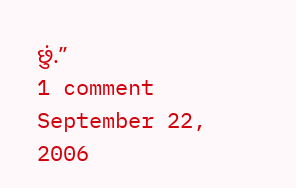છું.”
1 comment September 22, 2006